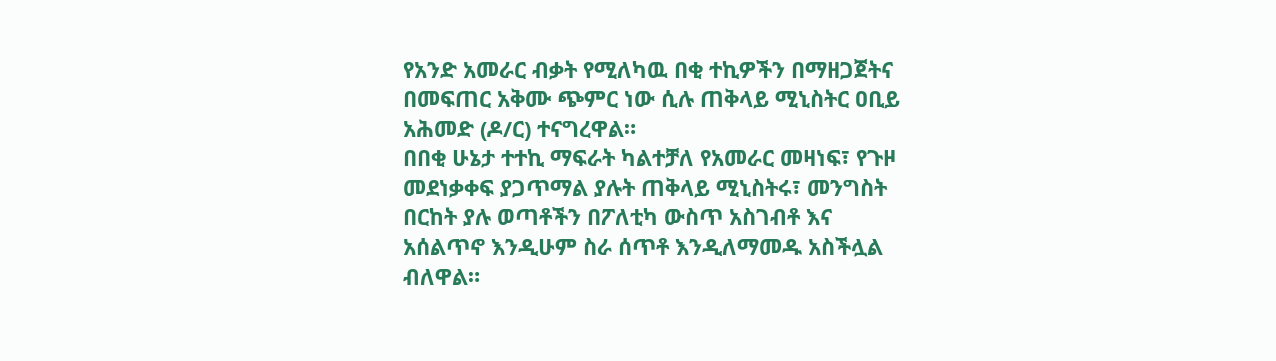የአንድ አመራር ብቃት የሚለካዉ በቂ ተኪዎችን በማዘጋጀትና በመፍጠር አቅሙ ጭምር ነው ሲሉ ጠቅላይ ሚኒስትር ዐቢይ አሕመድ (ዶ/ር) ተናግረዋል።
በበቂ ሁኔታ ተተኪ ማፍራት ካልተቻለ የአመራር መዛነፍ፣ የጉዞ መደነቃቀፍ ያጋጥማል ያሉት ጠቅላይ ሚኒስትሩ፣ መንግስት በርከት ያሉ ወጣቶችን በፖለቲካ ውስጥ አስገብቶ እና አሰልጥኖ እንዲሁም ስራ ሰጥቶ እንዲለማመዱ አስችሏል ብለዋል።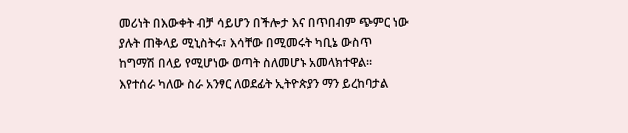መሪነት በእውቀት ብቻ ሳይሆን በችሎታ እና በጥበብም ጭምር ነው ያሉት ጠቅላይ ሚኒስትሩ፣ እሳቸው በሚመሩት ካቢኔ ውስጥ ከግማሽ በላይ የሚሆነው ወጣት ስለመሆኑ አመላክተዋል።
እየተሰራ ካለው ስራ አንፃር ለወደፊት ኢትዮጵያን ማን ይረከባታል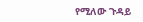የሚለው ጉዳይ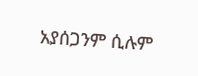አያሰጋንም ሲሉም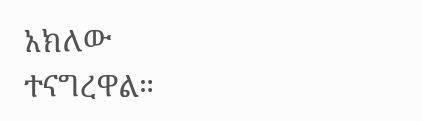አክለው ተናግረዋል።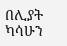በሊያት ካሳሁን